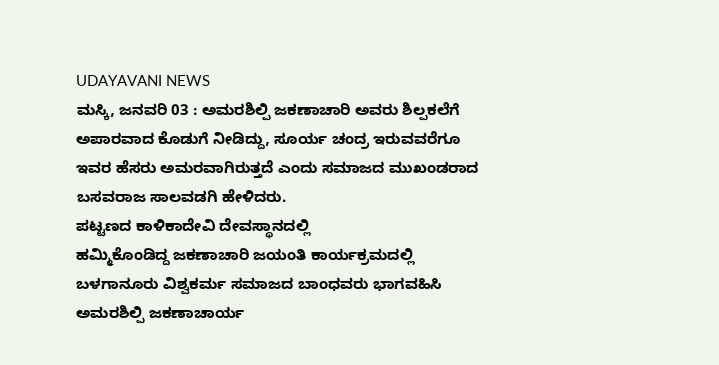UDAYAVANI NEWS
ಮಸ್ಕಿ, ಜನವರಿ 03 : ಅಮರಶಿಲ್ಪಿ ಜಕಣಾಚಾರಿ ಅವರು ಶಿಲ್ಪಕಲೆಗೆ ಅಪಾರವಾದ ಕೊಡುಗೆ ನೀಡಿದ್ದು, ಸೂರ್ಯ ಚಂದ್ರ ಇರುವವರೆಗೂ ಇವರ ಹೆಸರು ಅಮರವಾಗಿರುತ್ತದೆ ಎಂದು ಸಮಾಜದ ಮುಖಂಡರಾದ ಬಸವರಾಜ ಸಾಲವಡಗಿ ಹೇಳಿದರು.
ಪಟ್ಟಣದ ಕಾಳಿಕಾದೇವಿ ದೇವಸ್ಥಾನದಲ್ಲಿ
ಹಮ್ಮಿಕೊಂಡಿದ್ದ ಜಕಣಾಚಾರಿ ಜಯಂತಿ ಕಾರ್ಯಕ್ರಮದಲ್ಲಿ ಬಳಗಾನೂರು ವಿಶ್ವಕರ್ಮ ಸಮಾಜದ ಬಾಂಧವರು ಭಾಗವಹಿಸಿ ಅಮರಶಿಲ್ಪಿ ಜಕಣಾಚಾರ್ಯ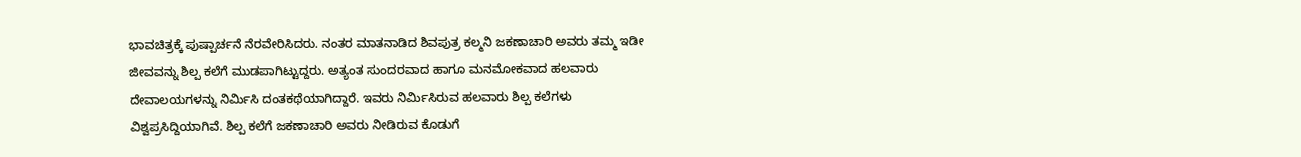ಭಾವಚಿತ್ರಕ್ಕೆ ಪುಷ್ಪಾರ್ಚನೆ ನೆರವೇರಿಸಿದರು. ನಂತರ ಮಾತನಾಡಿದ ಶಿವಪುತ್ರ ಕಲ್ಮನಿ ಜಕಣಾಚಾರಿ ಅವರು ತಮ್ಮ ಇಡೀ ಜೀವವನ್ನು ಶಿಲ್ಪ ಕಲೆಗೆ ಮುಡಪಾಗಿಟ್ಟುದ್ದರು. ಅತ್ಯಂತ ಸುಂದರವಾದ ಹಾಗೂ ಮನಮೋಕವಾದ ಹಲವಾರು ದೇವಾಲಯಗಳನ್ನು ನಿರ್ಮಿಸಿ ದಂತಕಥೆಯಾಗಿದ್ದಾರೆ. ಇವರು ನಿರ್ಮಿಸಿರುವ ಹಲವಾರು ಶಿಲ್ಪ ಕಲೆಗಳು ವಿಶ್ವಪ್ರಸಿದ್ದಿಯಾಗಿವೆ. ಶಿಲ್ಪ ಕಲೆಗೆ ಜಕಣಾಚಾರಿ ಅವರು ನೀಡಿರುವ ಕೊಡುಗೆ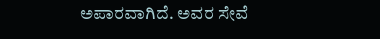ಅಪಾರವಾಗಿದೆ. ಅವರ ಸೇವೆ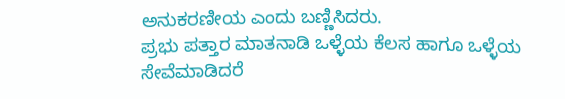ಅನುಕರಣೀಯ ಎಂದು ಬಣ್ಣಿಸಿದರು.
ಪ್ರಭು ಪತ್ತಾರ ಮಾತನಾಡಿ ಒಳ್ಳೆಯ ಕೆಲಸ ಹಾಗೂ ಒಳ್ಳೆಯ ಸೇವೆಮಾಡಿದರೆ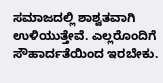ಸಮಾಜದಲ್ಲಿ ಶಾಶ್ವತವಾಗಿ ಉಳಿಯುತ್ತೇವೆ. ಎಲ್ಲರೊಂದಿಗೆ ಸೌಹಾರ್ದತೆಯಿಂದ ಇರಬೇಕು.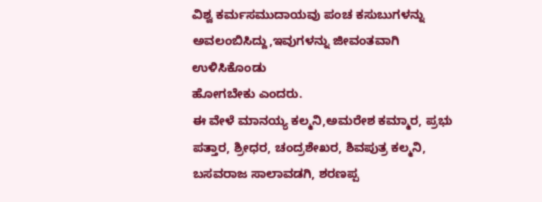ವಿಶ್ವ ಕರ್ಮಸಮುದಾಯವು ಪಂಚ ಕಸುಬುಗಳನ್ನು ಅವಲಂಬಿಸಿದ್ದು,ಇವುಗಳನ್ನು ಜೀವಂತವಾಗಿ ಉಳಿಸಿಕೊಂಡು
ಹೋಗಬೇಕು ಎಂದರು.
ಈ ವೇಳೆ ಮಾನಯ್ಯ ಕಲ್ಮನಿ,ಅಮರೇಶ ಕಮ್ಮಾರ, ಪ್ರಭು ಪತ್ತಾರ, ಶ್ರೀಧರ, ಚಂದ್ರಶೇಖರ, ಶಿವಪುತ್ರ ಕಲ್ಮನಿ, ಬಸವರಾಜ ಸಾಲಾವಡಗಿ, ಶರಣಪ್ಪ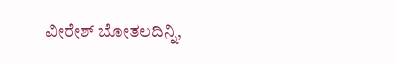ವೀರೇಶ್ ಬೋತಲದಿನ್ನಿ,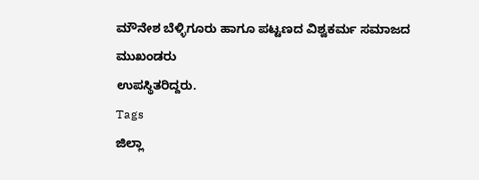ಮೌನೇಶ ಬೆಳ್ಳಿಗೂರು ಹಾಗೂ ಪಟ್ಟಣದ ವಿಶ್ವಕರ್ಮ ಸಮಾಜದ ಮುಖಂಡರು
ಉಪಸ್ಥಿತರಿದ್ದರು.
Tags
ಜಿಲ್ಲಾ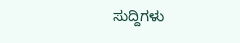ಸುದ್ದಿಗಳು